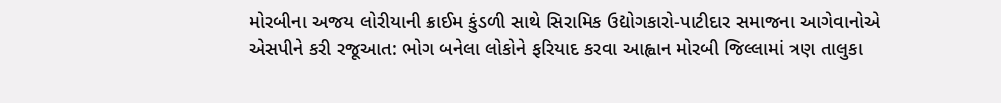મોરબીના અજય લોરીયાની ક્રાઈમ કુંડળી સાથે સિરામિક ઉદ્યોગકારો-પાટીદાર સમાજના આગેવાનોએ એસપીને કરી રજૂઆત: ભોગ બનેલા લોકોને ફરિયાદ કરવા આહ્વાન મોરબી જિલ્લામાં ત્રણ તાલુકા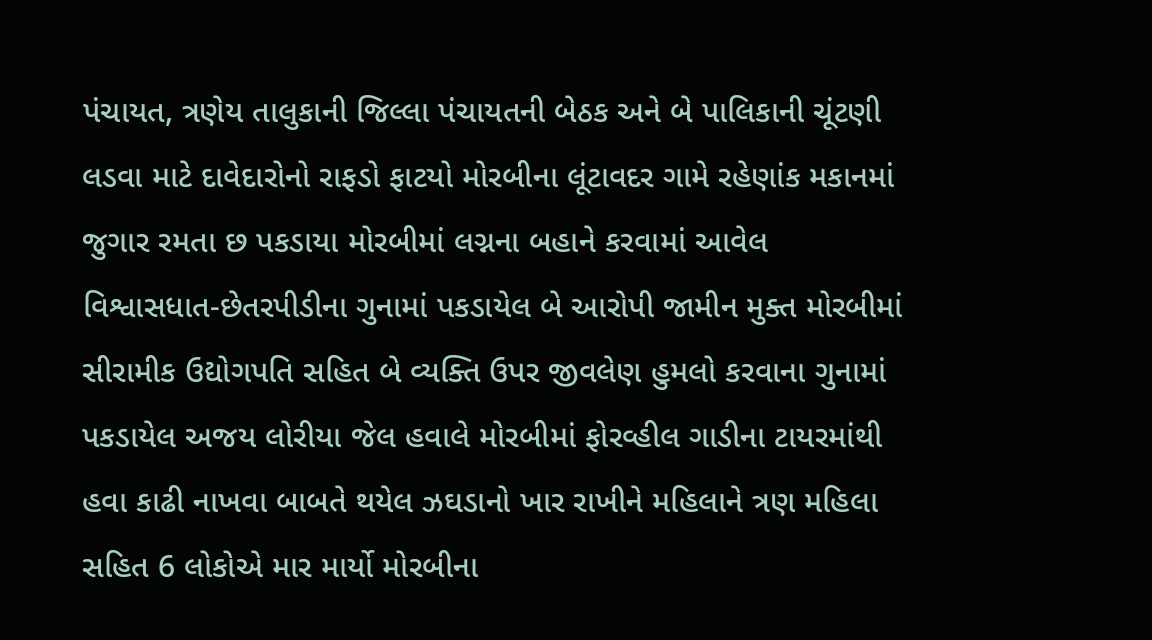પંચાયત, ત્રણેય તાલુકાની જિલ્લા પંચાયતની બેઠક અને બે પાલિકાની ચૂંટણી લડવા માટે દાવેદારોનો રાફડો ફાટયો મોરબીના લૂંટાવદર ગામે રહેણાંક મકાનમાં જુગાર રમતા છ પકડાયા મોરબીમાં લગ્નના બહાને કરવામાં આવેલ વિશ્વાસધાત-છેતરપીડીના ગુનામાં પકડાયેલ બે આરોપી જામીન મુક્ત મોરબીમાં સીરામીક ઉદ્યોગપતિ સહિત બે વ્યક્તિ ઉપર જીવલેણ હુમલો કરવાના ગુનામાં પકડાયેલ અજય લોરીયા જેલ હવાલે મોરબીમાં ફોરવ્હીલ ગાડીના ટાયરમાંથી હવા કાઢી નાખવા બાબતે થયેલ ઝઘડાનો ખાર રાખીને મહિલાને ત્રણ મહિલા સહિત 6 લોકોએ માર માર્યો મોરબીના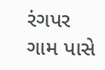રંગપર ગામ પાસે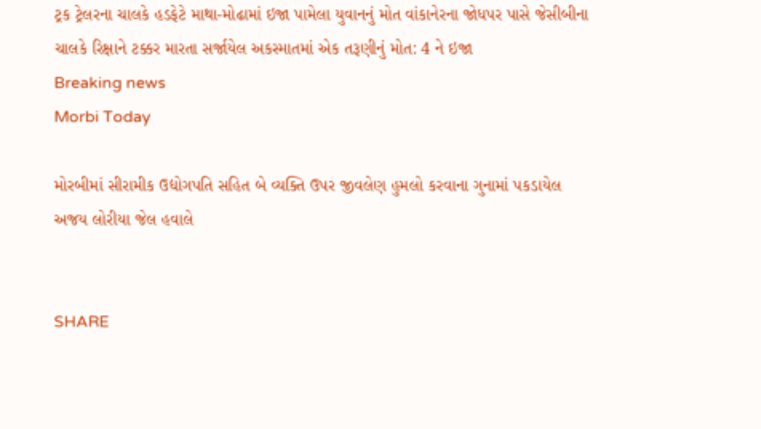ટ્રક ટ્રેલરના ચાલકે હડફેટે માથા-મોઢામાં ઇજા પામેલા યુવાનનું મોત વાંકાનેરના જોધપર પાસે જેસીબીના ચાલકે રિક્ષાને ટક્કર મારતા સર્જાયેલ અકસ્માતમાં એક તરૂણીનું મોત: 4 ને ઇજા
Breaking news
Morbi Today

મોરબીમાં સીરામીક ઉદ્યોગપતિ સહિત બે વ્યક્તિ ઉપર જીવલેણ હુમલો કરવાના ગુનામાં પકડાયેલ અજય લોરીયા જેલ હવાલે


SHARE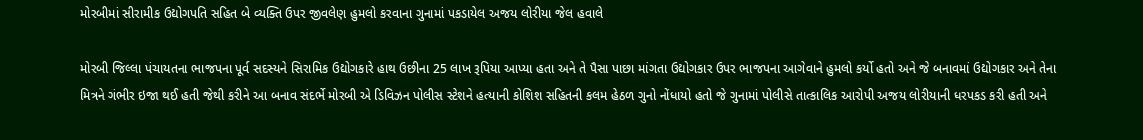મોરબીમાં સીરામીક ઉદ્યોગપતિ સહિત બે વ્યક્તિ ઉપર જીવલેણ હુમલો કરવાના ગુનામાં પકડાયેલ અજય લોરીયા જેલ હવાલે

મોરબી જિલ્લા પંચાયતના ભાજપના પૂર્વ સદસ્યને સિરામિક ઉદ્યોગકારે હાથ ઉછીના 25 લાખ રૂપિયા આપ્યા હતા અને તે પૈસા પાછા માંગતા ઉદ્યોગકાર ઉપર ભાજપના આગેવાને હુમલો કર્યો હતો અને જે બનાવમાં ઉદ્યોગકાર અને તેના મિત્રને ગંભીર ઇજા થઈ હતી જેથી કરીને આ બનાવ સંદર્ભે મોરબી એ ડિવિઝન પોલીસ સ્ટેશને હત્યાની કોશિશ સહિતની કલમ હેઠળ ગુનો નોંધાયો હતો જે ગુનામાં પોલીસે તાત્કાલિક આરોપી અજય લોરીયાની ધરપકડ કરી હતી અને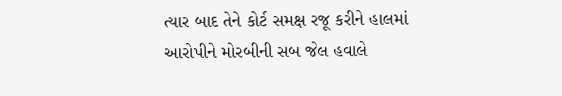ત્યાર બાદ તેને કોર્ટ સમક્ષ રજૂ કરીને હાલમાં આરોપીને મોરબીની સબ જેલ હવાલે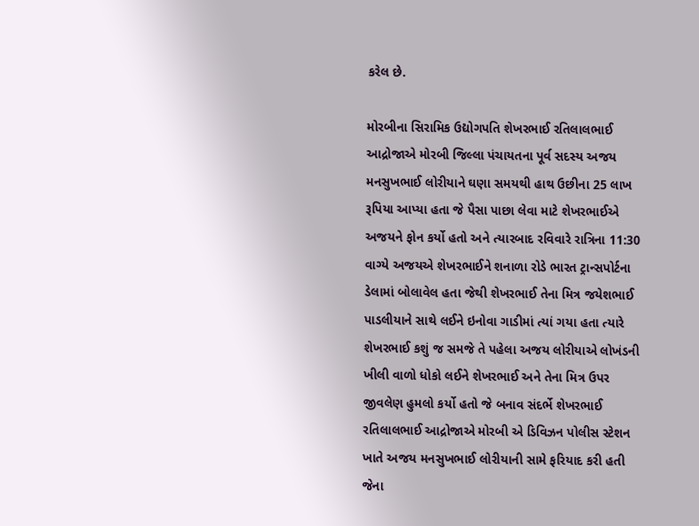કરેલ છે.

મોરબીના સિરામિક ઉદ્યોગપતિ શેખરભાઈ રતિલાલભાઈ આદ્રોજાએ મોરબી જિલ્લા પંચાયતના પૂર્વ સદસ્ય અજય મનસુખભાઈ લોરીયાને ઘણા સમયથી હાથ ઉછીના 25 લાખ રૂપિયા આપ્યા હતા જે પૈસા પાછા લેવા માટે શેખરભાઈએ અજયને ફોન કર્યો હતો અને ત્યારબાદ રવિવારે રાત્રિના 11:30 વાગ્યે અજયએ શેખરભાઈને શનાળા રોડે ભારત ટ્રાન્સપોર્ટના ડેલામાં બોલાવેલ હતા જેથી શેખરભાઈ તેના મિત્ર જયેશભાઈ પાડલીયાને સાથે લઈને ઇનોવા ગાડીમાં ત્યાં ગયા હતા ત્યારે શેખરભાઈ કશું જ સમજે તે પહેલા અજય લોરીયાએ લોખંડની ખીલી વાળો ધોકો લઈને શેખરભાઈ અને તેના મિત્ર ઉપર જીવલેણ હુમલો કર્યો હતો જે બનાવ સંદર્ભે શેખરભાઈ રતિલાલભાઈ આદ્રોજાએ મોરબી એ ડિવિઝન પોલીસ સ્ટેશન ખાતે અજય મનસુખભાઈ લોરીયાની સામે ફરિયાદ કરી હતી જેના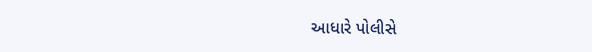આધારે પોલીસે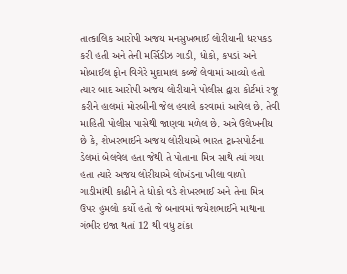તાત્કાલિક આરોપી અજય મનસુખભાઈ લોરીયાની ધરપકડ કરી હતી અને તેની મર્સિડીઝ ગાડી, ધોકો, કપડાં અને મોબાઈલ ફોન વિગેરે મુદામાલ કબ્જે લેવામાં આવ્યો હતો ત્યાર બાદ આરોપી અજય લોરીયાને પોલીસ દ્વારા કોર્ટમાં રજૂ કરીને હાલમાં મોરબીની જેલ હવાલે કરવામાં આવેલ છે. તેવી માહિતી પોલીસ પાસેથી જાણવા મળેલ છે. અત્રે ઉલેખનીય છે કે, શેખરભાઈને અજય લોરીયાએ ભારત ટ્રાન્સપોર્ટના ડેલમાં બેલવેલ હતા જેથી તે પોતાના મિત્ર સાથે ત્યાં ગયા હતા ત્યારે અજય લોરીયાએ લોખંડના ખીલા વાળો ગાડીમાંથી કાઢીને તે ધોકો વડે શેખરભાઈ અને તેના મિત્ર ઉપર હુમલો કર્યો હતો જે બનાવમાં જયેશભાઈને માથાના ગંભીર ઇજા થતાં 12 થી વધુ ટાંકા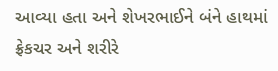આવ્યા હતા અને શેખરભાઈને બંને હાથમાં ફ્રેકચર અને શરીરે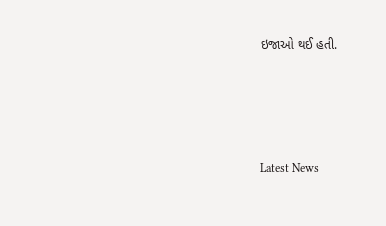ઇજાઓ થઈ હતી.






Latest News